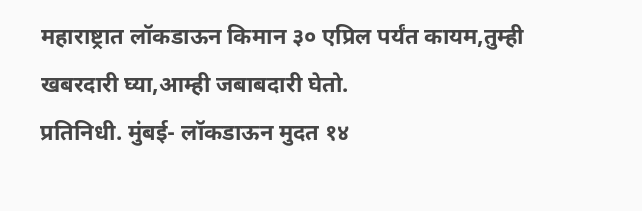महाराष्ट्रात लॉकडाऊन किमान ३० एप्रिल पर्यंत कायम,तुम्ही खबरदारी घ्या,आम्ही जबाबदारी घेतो.
प्रतिनिधी. मुंबई- लॉकडाऊन मुदत १४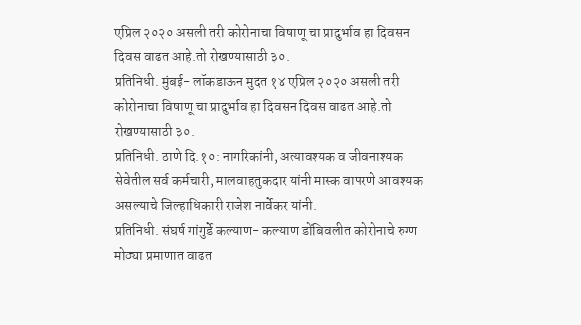एप्रिल २०२० असली तरी कोरोनाचा विषाणू चा प्रादुर्भाव हा दिवसन दिवस वाढत आहे.तो रोखण्यासाठी ३०.
प्रतिनिधी. मुंबई- लॉकडाऊन मुदत १४ एप्रिल २०२० असली तरी कोरोनाचा विषाणू चा प्रादुर्भाव हा दिवसन दिवस वाढत आहे.तो रोखण्यासाठी ३०.
प्रतिनिधी. ठाणे दि.१०: नागरिकांनी, अत्यावश्यक व जीवनाश्यक सेवेतील सर्व कर्मचारी, मालवाहतुकदार यांनी मास्क वापरणे आवश्यक असल्याचे जिल्हाधिकारी राजेश नार्वेकर यांनी.
प्रतिनिधी. संघर्ष गांगुर्डे कल्याण- कल्याण डोंबिवलीत कोरोनाचे रुग्ण मोठ्या प्रमाणात वाढत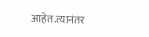आहेत.त्यानंतर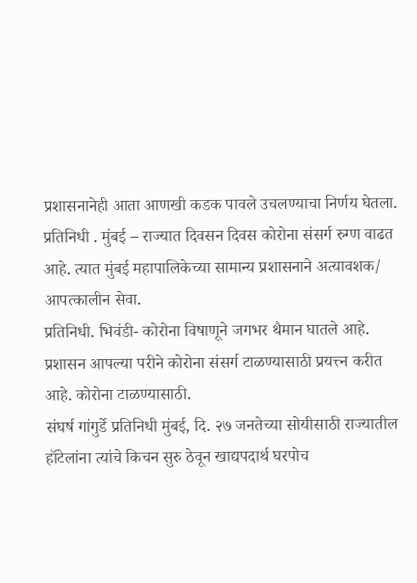प्रशासनानेही आता आणखी कडक पावले उचलण्याचा निर्णय घेतला.
प्रतिनिधी . मुंबई – राज्यात दिवसन दिवस कोरोना संसर्ग रुग्ण वाढत आहे. त्यात मुंबई महापालिकेच्या सामान्य प्रशासनाने अत्यावशक/ आपत्कालीन सेवा.
प्रतिनिधी. भिवंडी- कोरोना विषाणूने जगभर थैमान घातले आहे. प्रशासन आपल्या परीने कोरोना संसर्ग टाळण्यासाठी प्रयत्त्न करीत आहे. कोरोना टाळण्यासाठी.
संघर्ष गांगुर्डे प्रतिनिधी मुंबई, दि. २७ जनतेच्या सोयीसाठी राज्यातील हॉटेलांना त्यांचे किचन सुरु ठेवून खाद्यपदार्थ घरपोच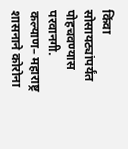किंवा सोसायट्यांपर्यंत पोहचवण्यास परवानगी.
कल्याण– महाराष्ट्र शासनाने कोरोना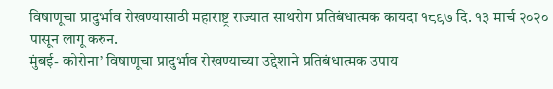विषाणूचा प्रादुर्भाव रोखण्यासाठी महाराष्ट्र राज्यात साथरोग प्रतिबंधात्मक कायदा १८९७ दि. १३ मार्च २०२० पासून लागू करुन.
मुंबई- कोरोना’ विषाणूचा प्रादुर्भाव रोखण्याच्या उद्देशाने प्रतिबंधात्मक उपाय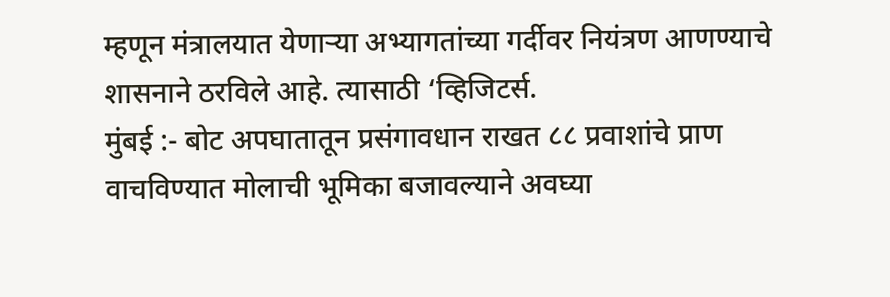म्हणून मंत्रालयात येणाऱ्या अभ्यागतांच्या गर्दीवर नियंत्रण आणण्याचे शासनाने ठरविले आहे. त्यासाठी ‘व्हिजिटर्स.
मुंबई :- बोट अपघातातून प्रसंगावधान राखत ८८ प्रवाशांचे प्राण वाचविण्यात मोलाची भूमिका बजावल्याने अवघ्या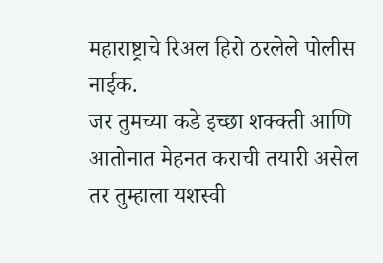महाराष्ट्राचे रिअल हिरो ठरलेले पोलीस नाईक.
जर तुमच्या कडे इच्छा शक्क्ती आणि आतोनात मेहनत कराची तयारी असेल तर तुम्हाला यशस्वी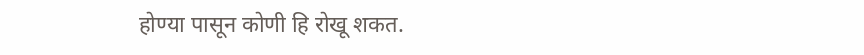होण्या पासून कोणी हि रोखू शकत.